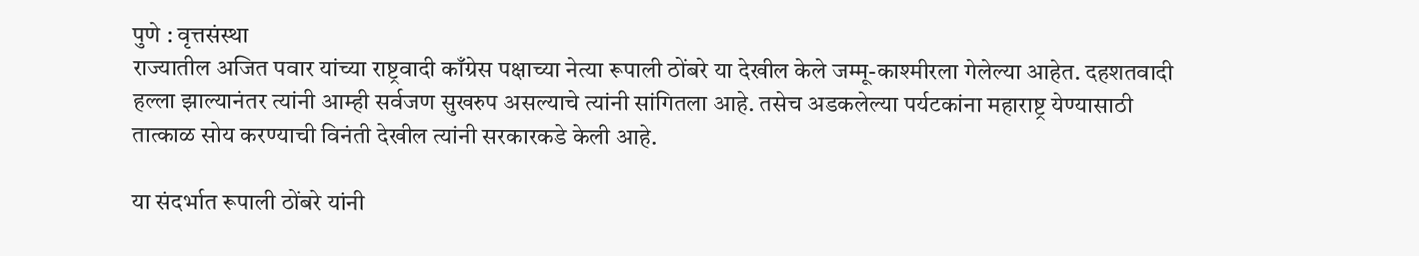पुणे : वृत्तसंस्था
राज्यातील अजित पवार यांच्या राष्ट्रवादी काँग्रेस पक्षाच्या नेत्या रूपाली ठोंबरे या देखील केले जम्मू-काश्मीरला गेलेल्या आहेत. दहशतवादी हल्ला झाल्यानंतर त्यांनी आम्ही सर्वजण सुखरुप असल्याचे त्यांनी सांगितला आहे. तसेच अडकलेल्या पर्यटकांना महाराष्ट्र येण्यासाठी तात्काळ सोय करण्याची विनंती देखील त्यांनी सरकारकडे केली आहे.

या संदर्भात रूपाली ठोंबरे यांनी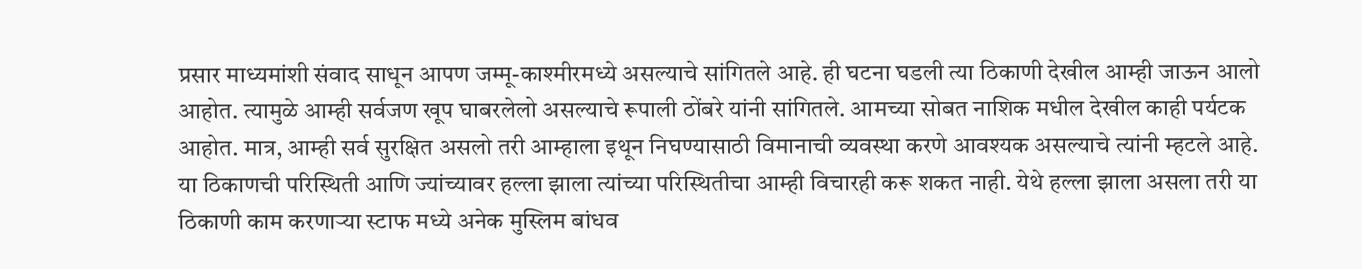प्रसार माध्यमांशी संवाद साधून आपण जम्मू-काश्मीरमध्ये असल्याचे सांगितले आहे. ही घटना घडली त्या ठिकाणी देखील आम्ही जाऊन आलो आहोत. त्यामुळे आम्ही सर्वजण खूप घाबरलेलो असल्याचे रूपाली ठोंबरे यांनी सांगितले. आमच्या सोबत नाशिक मधील देखील काही पर्यटक आहोत. मात्र, आम्ही सर्व सुरक्षित असलो तरी आम्हाला इथून निघण्यासाठी विमानाची व्यवस्था करणे आवश्यक असल्याचे त्यांनी म्हटले आहे.
या ठिकाणची परिस्थिती आणि ज्यांच्यावर हल्ला झाला त्यांच्या परिस्थितीचा आम्ही विचारही करू शकत नाही. येथे हल्ला झाला असला तरी या ठिकाणी काम करणाऱ्या स्टाफ मध्ये अनेक मुस्लिम बांधव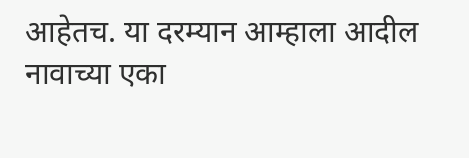आहेतच. या दरम्यान आम्हाला आदील नावाच्या एका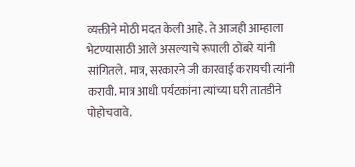व्यक्तीने मोठी मदत केली आहे. ते आजही आम्हाला भेटण्यासाठी आले असल्याचे रूपाली ठोंबरे यांनी सांगितले. मात्र, सरकारने जी कारवाई करायची त्यांनी करावी. मात्र आधी पर्यटकांना त्यांच्या घरी तातडीने पोहोचवावे.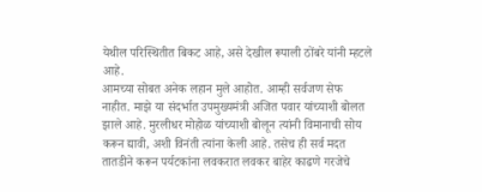येथील परिस्थितीत बिकट आहे, असे देखील रूपाली ठोंबरे यांनी म्हटले आहे.
आमच्या सोबत अनेक लहान मुले आहोत. आम्ही सर्वजण सेफ नाहीत. माझे या संदर्भात उपमुख्यमंत्री अजित पवार यांच्याशी बोलत झाले आहे. मुरलीधर मोहोळ यांच्याशी बोलून त्यांनी विमानाची सोय करून द्यावी, अशी विनंती त्यांना केली आहे. तसेच ही सर्व मदत तातडीने करून पर्यटकांना लवकरात लवकर बाहेर काढणे गरजेचे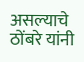असल्याचे ठोंबरे यांनी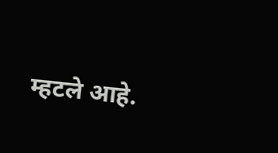म्हटले आहे.